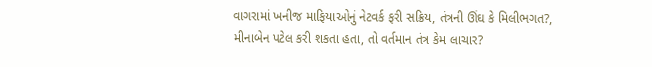વાગરામાં ખનીજ માફિયાઓનું નેટવર્ક ફરી સક્રિય, તંત્રની ઊંઘ કે મિલીભગત?, મીનાબેન પટેલ કરી શકતા હતા, તો વર્તમાન તંત્ર કેમ લાચાર?